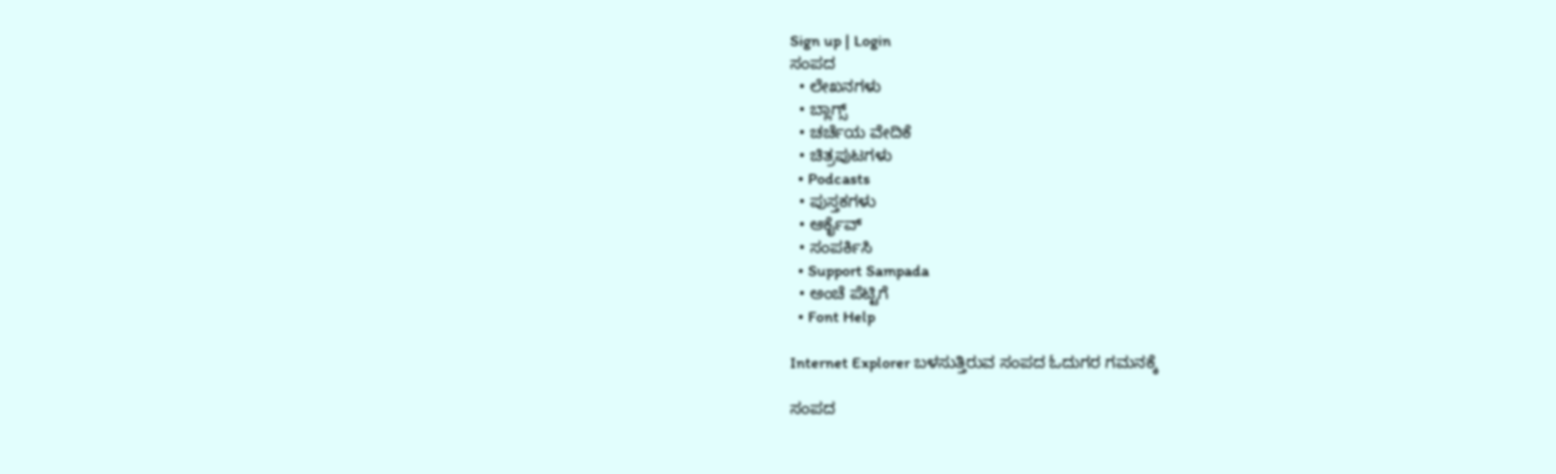Sign up | Login
ಸಂಪದ
  • ಲೇಖನಗಳು
  • ಬ್ಲಾಗ್ಸ್
  • ಚರ್ಚೆಯ ವೇದಿಕೆ
  • ಚಿತ್ರಪುಟಗಳು
  • Podcasts
  • ಪುಸ್ತಕಗಳು
  • ಆರ್ಕೈವ್
  • ಸಂಪರ್ಕಿಸಿ
  • Support Sampada
  • ಅಂಚೆ ಪೆಟ್ಟಿಗೆ
  • Font Help

Internet Explorer ಬಳಸುತ್ತಿರುವ ಸಂಪದ ಓದುಗರ ಗಮನಕ್ಕೆ

ಸಂಪದ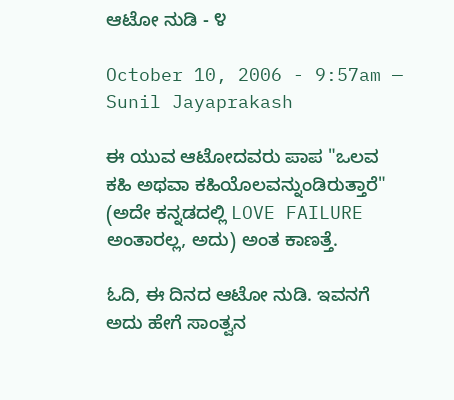ಆಟೋ ನುಡಿ - ೪

October 10, 2006 - 9:57am — Sunil Jayaprakash

ಈ ಯುವ ಆಟೋದವರು ಪಾಪ "ಒಲವ ಕಹಿ ಅಥವಾ ಕಹಿಯೊಲವನ್ನುಂಡಿರುತ್ತಾರೆ" (ಅದೇ ಕನ್ನಡದಲ್ಲಿ LOVE FAILURE ಅಂತಾರಲ್ಲ, ಅದು) ಅಂತ ಕಾಣತ್ತೆ.

ಓದಿ, ಈ ದಿನದ ಆಟೋ ನುಡಿ. ಇವನಗೆ ಅದು ಹೇಗೆ ಸಾಂತ್ವನ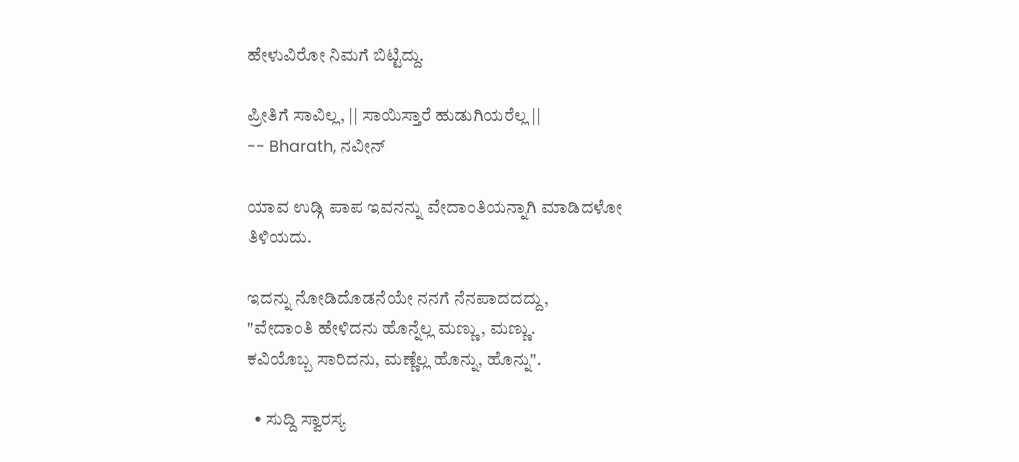ಹೇಳುವಿರೋ ನಿಮಗೆ ಬಿಟ್ಟಿದ್ದು.

ಪ್ರೀತಿಗೆ ಸಾವಿಲ್ಲ, || ಸಾಯಿಸ್ತಾರೆ ಹುಡುಗಿಯರೆಲ್ಲ ||
-- Bharath, ನವೀನ್

ಯಾವ ಉಡ್ಗಿ ಪಾಪ ಇವನನ್ನು ವೇದಾಂತಿಯನ್ನಾಗಿ ಮಾಡಿದಳೋ ತಿಳಿಯದು.

ಇದನ್ನು ನೋಡಿದೊಡನೆಯೇ ನನಗೆ ನೆನಪಾದದದ್ದು,
"ವೇದಾಂತಿ ಹೇಳಿದನು ಹೊನ್ನೆಲ್ಲ ಮಣ್ಣು, ಮಣ್ಣು.
ಕವಿಯೊಬ್ಬ ಸಾರಿದನು, ಮಣ್ಣೆಲ್ಲ ಹೊನ್ನು, ಹೊನ್ನು".

  • ಸುದ್ದಿ ಸ್ವಾರಸ್ಯ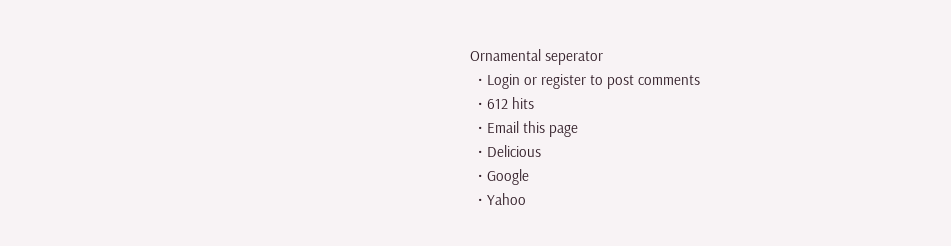Ornamental seperator
  • Login or register to post comments
  • 612 hits
  • Email this page
  • Delicious
  • Google
  • Yahoo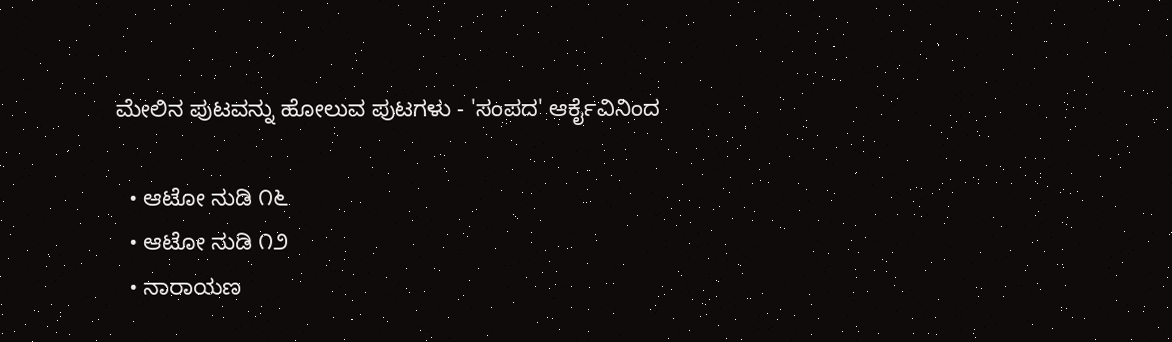ಮೇಲಿನ ಪುಟವನ್ನು ಹೋಲುವ ಪುಟಗಳು - 'ಸಂಪದ' ಆರ್ಕೈವಿನಿಂದ

  • ಆಟೋ ನುಡಿ ೧೬
  • ಆಟೋ ನುಡಿ ೧೨
  • ನಾರಾಯಣ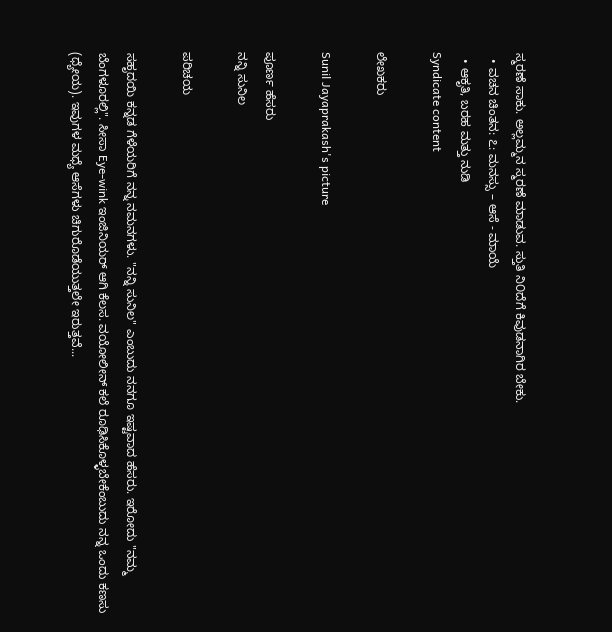ಸ್ಮರಣೆ ಸಾಕು. ಅಲ್ಲಮ್ಮನ ಸ್ಮರಣೆ ಮಾಡುವ. ಸ್ತುತಿ ನಿ೦ದೆಗೆ ಕಿವುಡನಾಗಿರ ಬೇಕು.
  • ವಚನ ಚಿಂತನ: ೭: ಮನಸ್ಸು – ಆಸೆ - ಮಾಯೆ
  • ಆಕೃತಿ, ಬರಹ ಮತ್ತು ನುಡಿ
Syndicate content

ಲೇಖಕರು

Sunil Jayaprakash's picture

ಪೂರ್ಣ ಹೆಸರು
ನನ್ನಿ ಸುನಿಲ

ಪರಿಚಯ

ಸಹೃದಯಿ ಕನ್ನಡ ಗೆಳೆಯರಿಗೆ ನನ್ನ ನಮನಗಳು. "ನನ್ನಿ ಸುನಿಲ" ಎಂಬುದು ನನಗೂ ಇಷ್ಟವಾದ ಹೆಸರು. ಇರೋದು "ನಮ್ಮ ಬೆಂಗಳೂರಲ್ಲಿ". ಸೀಸಾ Eye-wink ಇಂಜಿನಿಯರ್ ಆಗಿ ಕೆಲಸ. ವಯೋಲೀನ್ ಕಲೆ ರೂಢಿಸಿಕೊಳ್ಳಬೇಕೆಂಬುದು ನನ್ನ ಒಂದು ಕಣಸು (ಧ್ಯೇಯ). ಇವುಗಳ ಮಧ್ಯೆ ಆಸೆಗಳು ಚಿಗುರೊಡೆಯುತ್ತಲೇ ಇರುತ್ತವೆ...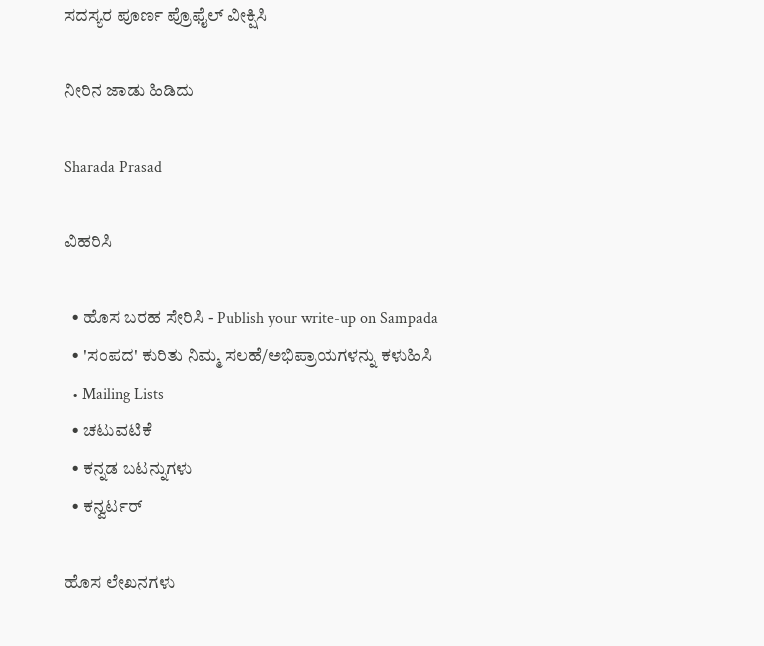ಸದಸ್ಯರ ಪೂರ್ಣ ಪ್ರೊಫೈಲ್ ವೀಕ್ಷಿಸಿ

ನೀರಿನ ಜಾಡು ಹಿಡಿದು

Sharada Prasad

ವಿಹರಿಸಿ

  • ಹೊಸ ಬರಹ ಸೇರಿಸಿ - Publish your write-up on Sampada
  • 'ಸಂಪದ' ಕುರಿತು ನಿಮ್ಮ ಸಲಹೆ/ಅಭಿಪ್ರಾಯಗಳನ್ನು ಕಳುಹಿಸಿ
  • Mailing Lists
  • ಚಟುವಟಿಕೆ
  • ಕನ್ನಡ ಬಟನ್ನುಗಳು
  • ಕನ್ವರ್ಟರ್

ಹೊಸ ಲೇಖನಗಳು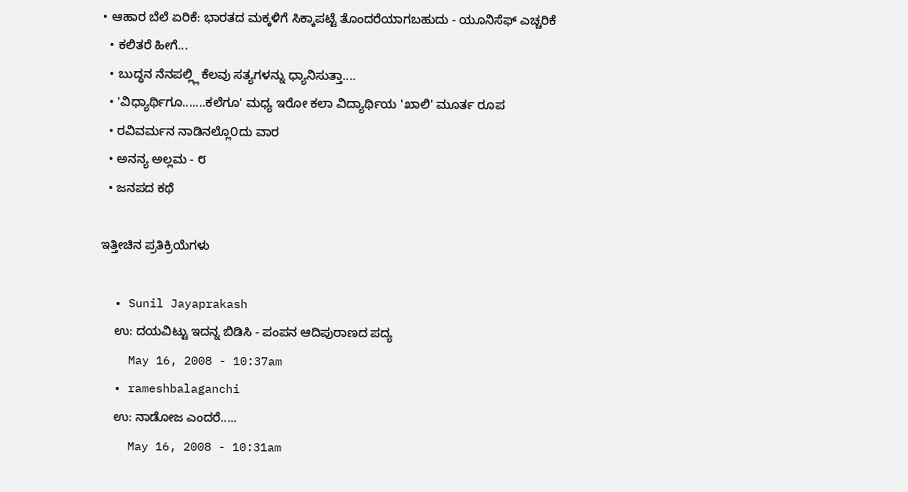• ಆಹಾರ ಬೆಲೆ ಏರಿಕೆ: ಭಾರತದ ಮಕ್ಕಳಿಗೆ ಸಿಕ್ಕಾಪಟ್ಟೆ ತೊಂದರೆಯಾಗಬಹುದು - ಯೂನಿಸೆಫ್ ಎಚ್ಚರಿಕೆ
  • ಕಲಿತರೆ ಹೀಗೆ...
  • ಬುದ್ಧನ ನೆನಪಲ್ಲ್ಲಿ ಕೆಲವು ಸತ್ಯಗಳನ್ನು ಧ್ಯಾನಿಸುತ್ತಾ....
  • 'ವಿಧ್ಯಾರ್ಥಿಗೂ.......ಕಲೆಗೂ' ಮಧ್ಯ ಇರೋ ಕಲಾ ವಿದ್ಯಾರ್ಥಿಯ 'ಖಾಲಿ' ಮೂರ್ತ ರೂಪ
  • ರವಿವರ್ಮನ ನಾಡಿನಲ್ಲೊ೦ದು ವಾರ
  • ಅನನ್ಯ ಅಲ್ಲಮ - ೮
  • ಜನಪದ ಕಥೆ

ಇತ್ತೀಚಿನ ಪ್ರತಿಕ್ರಿಯೆಗಳು

  • Sunil Jayaprakash
    ಉ: ದಯವಿಟ್ಟು ಇದನ್ನ ಬಿಡಿಸಿ - ಪಂಪನ ಆದಿಪುರಾಣದ ಪದ್ಯ
    May 16, 2008 - 10:37am
  • rameshbalaganchi
    ಉ: ನಾಡೋಜ ಎಂದರೆ.....
    May 16, 2008 - 10:31am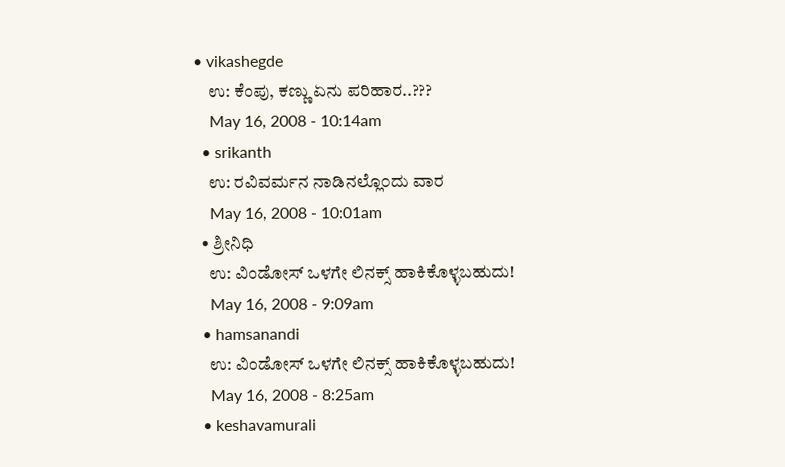• vikashegde
    ಉ: ಕೆಂಪು, ಕಣ್ಣು ಏನು ಪರಿಹಾರ..???
    May 16, 2008 - 10:14am
  • srikanth
    ಉ: ರವಿವರ್ಮನ ನಾಡಿನಲ್ಲೊ೦ದು ವಾರ
    May 16, 2008 - 10:01am
  • ಶ್ರೀನಿಧಿ
    ಉ: ವಿಂಡೋಸ್ ಒಳಗೇ ಲಿನಕ್ಸ್ ಹಾಕಿಕೊಳ್ಳಬಹುದು!
    May 16, 2008 - 9:09am
  • hamsanandi
    ಉ: ವಿಂಡೋಸ್ ಒಳಗೇ ಲಿನಕ್ಸ್ ಹಾಕಿಕೊಳ್ಳಬಹುದು!
    May 16, 2008 - 8:25am
  • keshavamurali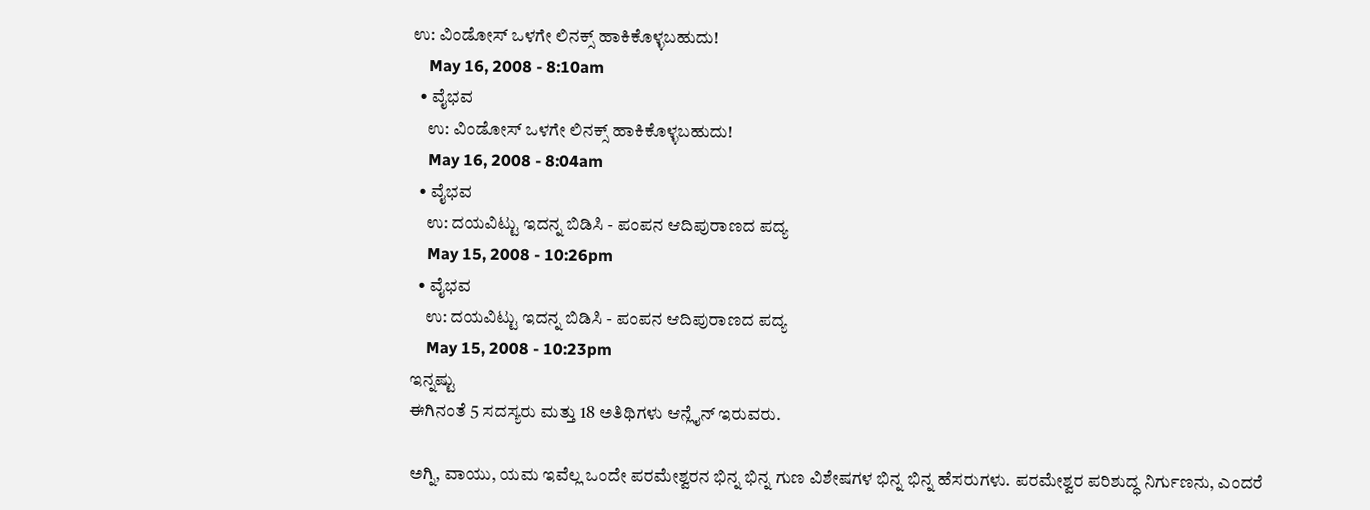ಉ: ವಿಂಡೋಸ್ ಒಳಗೇ ಲಿನಕ್ಸ್ ಹಾಕಿಕೊಳ್ಳಬಹುದು!
    May 16, 2008 - 8:10am
  • ವೈಭವ
    ಉ: ವಿಂಡೋಸ್ ಒಳಗೇ ಲಿನಕ್ಸ್ ಹಾಕಿಕೊಳ್ಳಬಹುದು!
    May 16, 2008 - 8:04am
  • ವೈಭವ
    ಉ: ದಯವಿಟ್ಟು ಇದನ್ನ ಬಿಡಿಸಿ - ಪಂಪನ ಆದಿಪುರಾಣದ ಪದ್ಯ
    May 15, 2008 - 10:26pm
  • ವೈಭವ
    ಉ: ದಯವಿಟ್ಟು ಇದನ್ನ ಬಿಡಿಸಿ - ಪಂಪನ ಆದಿಪುರಾಣದ ಪದ್ಯ
    May 15, 2008 - 10:23pm
ಇನ್ನಷ್ಟು
ಈಗಿನಂತೆ 5 ಸದಸ್ಯರು ಮತ್ತು 18 ಅತಿಥಿಗಳು ಆನ್ಲೈನ್ ಇರುವರು.

ಅಗ್ನಿ, ವಾಯು, ಯಮ ಇವೆಲ್ಲ ಒಂದೇ ಪರಮೇಶ್ವರನ ಭಿನ್ನ ಭಿನ್ನ ಗುಣ ವಿಶೇಷಗಳ ಭಿನ್ನ ಭಿನ್ನ ಹೆಸರುಗಳು. ಪರಮೇಶ್ವರ ಪರಿಶುದ್ಧ ನಿರ್ಗುಣನು, ಎಂದರೆ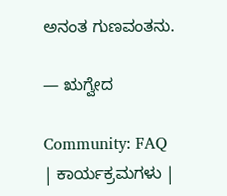ಅನಂತ ಗುಣವಂತನು.

— ಋಗ್ವೇದ

Community: FAQ | ಕಾರ್ಯಕ್ರಮಗಳು |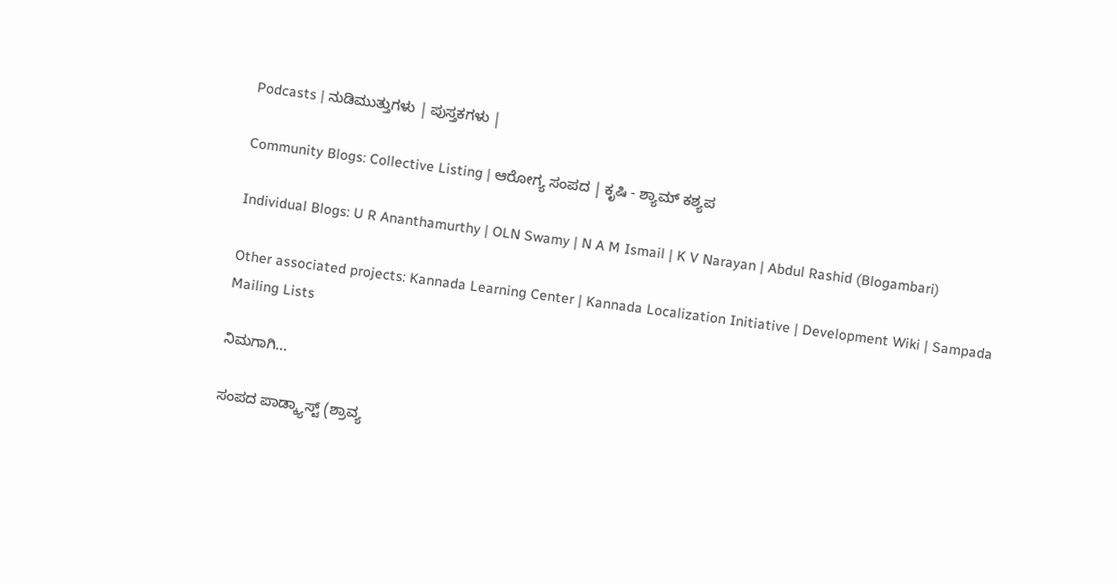Podcasts | ನುಡಿಮುತ್ತುಗಳು | ಪುಸ್ತಕಗಳು |

Community Blogs: Collective Listing | ಆರೋಗ್ಯ ಸಂಪದ | ಕೃಷಿ - ಶ್ಯಾಮ್ ಕಶ್ಯಪ

Individual Blogs: U R Ananthamurthy | OLN Swamy | N A M Ismail | K V Narayan | Abdul Rashid (Blogambari)

Other associated projects: Kannada Learning Center | Kannada Localization Initiative | Development Wiki | Sampada Mailing Lists

ನಿಮಗಾಗಿ...

ಸಂಪದ ಪಾಡ್ಕ್ಯಾಸ್ಟ್ (ಶ್ರಾವ್ಯ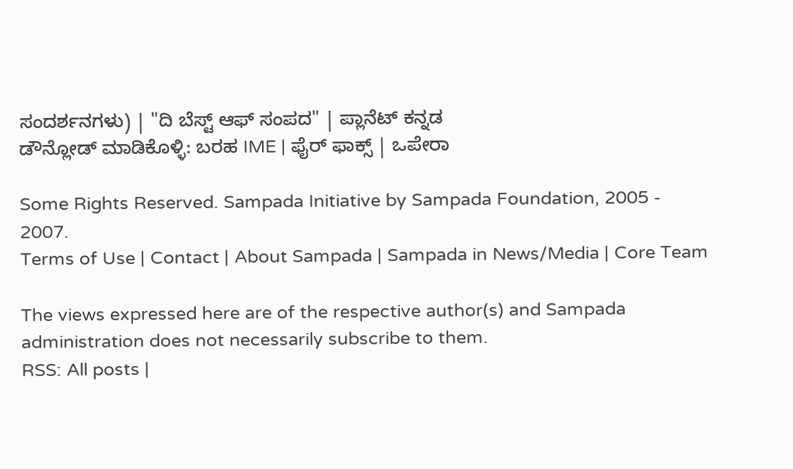ಸಂದರ್ಶನಗಳು) | "ದಿ ಬೆಸ್ಟ್ ಆಫ್ ಸಂಪದ" | ಪ್ಲಾನೆಟ್ ಕನ್ನಡ
ಡೌನ್ಲೋಡ್ ಮಾಡಿಕೊಳ್ಳಿ: ಬರಹ IME | ಫೈರ್ ಫಾಕ್ಸ್ | ಒಪೇರಾ

Some Rights Reserved. Sampada Initiative by Sampada Foundation, 2005 - 2007.
Terms of Use | Contact | About Sampada | Sampada in News/Media | Core Team

The views expressed here are of the respective author(s) and Sampada administration does not necessarily subscribe to them.
RSS: All posts |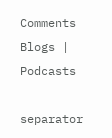Comments
Blogs | Podcasts

separator